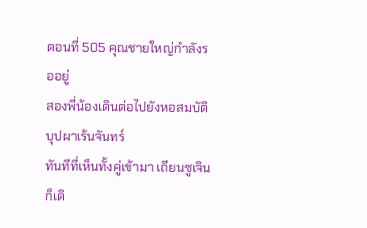ตอนที่ 505 คุณชายใหญ่กำลังรออยู่
สองพี่น้องเดินต่อไปยังหอสมบัติบุปผาเร้นจันทร์
ทันทีที่เห็นทั้งคู่เข้ามา เถียนซูเจินก็เดิ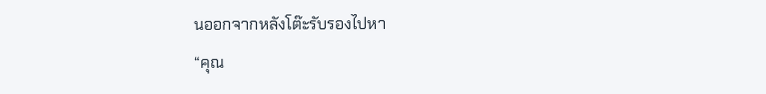นออกจากหลังโต๊ะรับรองไปหา
“คุณ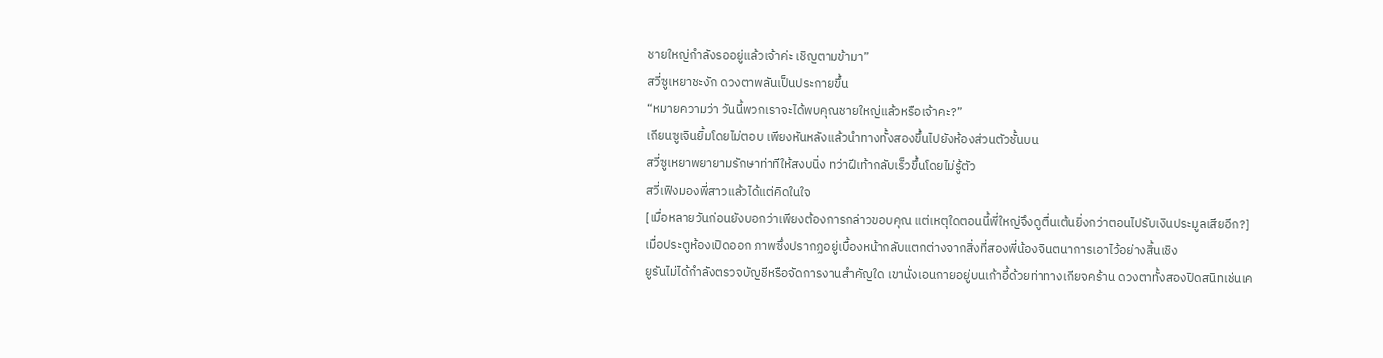ชายใหญ่กำลังรออยู่แล้วเจ้าค่ะ เชิญตามข้ามา”
สวี่ซูเหยาชะงัก ดวงตาพลันเป็นประกายขึ้น
“หมายความว่า วันนี้พวกเราจะได้พบคุณชายใหญ่แล้วหรือเจ้าคะ?”
เถียนซูเจินยิ้มโดยไม่ตอบ เพียงหันหลังแล้วนำทางทั้งสองขึ้นไปยังห้องส่วนตัวชั้นบน
สวี่ซูเหยาพยายามรักษาท่าทีให้สงบนิ่ง ทว่าฝีเท้ากลับเร็วขึ้นโดยไม่รู้ตัว
สวี่เฟิงมองพี่สาวแล้วได้แต่คิดในใจ
[เมื่อหลายวันก่อนยังบอกว่าเพียงต้องการกล่าวขอบคุณ แต่เหตุใดตอนนี้พี่ใหญ่จึงดูตื่นเต้นยิ่งกว่าตอนไปรับเงินประมูลเสียอีก?]
เมื่อประตูห้องเปิดออก ภาพซึ่งปรากฏอยู่เบื้องหน้ากลับแตกต่างจากสิ่งที่สองพี่น้องจินตนาการเอาไว้อย่างสิ้นเชิง
ยูรันไม่ได้กำลังตรวจบัญชีหรือจัดการงานสำคัญใด เขานั่งเอนกายอยู่บนเก้าอี้ด้วยท่าทางเกียจคร้าน ดวงตาทั้งสองปิดสนิทเช่นเค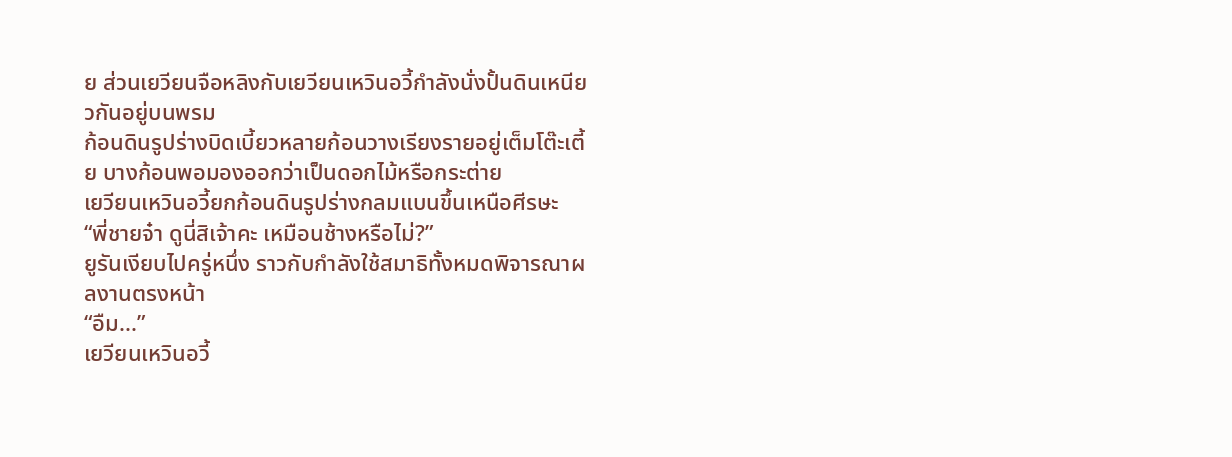ย ส่วนเยวียนจือหลิงกับเยวียนเหวินอวี้กำลังนั่งปั้นดินเหนียวกันอยู่บนพรม
ก้อนดินรูปร่างบิดเบี้ยวหลายก้อนวางเรียงรายอยู่เต็มโต๊ะเตี้ย บางก้อนพอมองออกว่าเป็นดอกไม้หรือกระต่าย
เยวียนเหวินอวี้ยกก้อนดินรูปร่างกลมแบนขึ้นเหนือศีรษะ
“พี่ชายจ๋า ดูนี่สิเจ้าคะ เหมือนช้างหรือไม่?”
ยูรันเงียบไปครู่หนึ่ง ราวกับกำลังใช้สมาธิทั้งหมดพิจารณาผลงานตรงหน้า
“อืม...”
เยวียนเหวินอวี้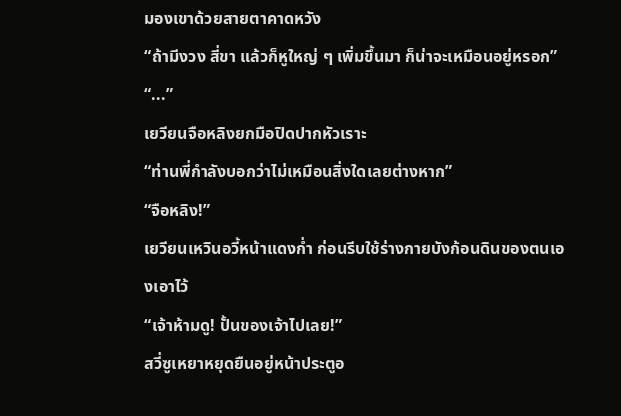มองเขาด้วยสายตาคาดหวัง
“ถ้ามีงวง สี่ขา แล้วก็หูใหญ่ ๆ เพิ่มขึ้นมา ก็น่าจะเหมือนอยู่หรอก”
“...”
เยวียนจือหลิงยกมือปิดปากหัวเราะ
“ท่านพี่กำลังบอกว่าไม่เหมือนสิ่งใดเลยต่างหาก”
“จือหลิง!”
เยวียนเหวินอวี้หน้าแดงก่ำ ก่อนรีบใช้ร่างกายบังก้อนดินของตนเองเอาไว้
“เจ้าห้ามดู! ปั้นของเจ้าไปเลย!”
สวี่ซูเหยาหยุดยืนอยู่หน้าประตูอ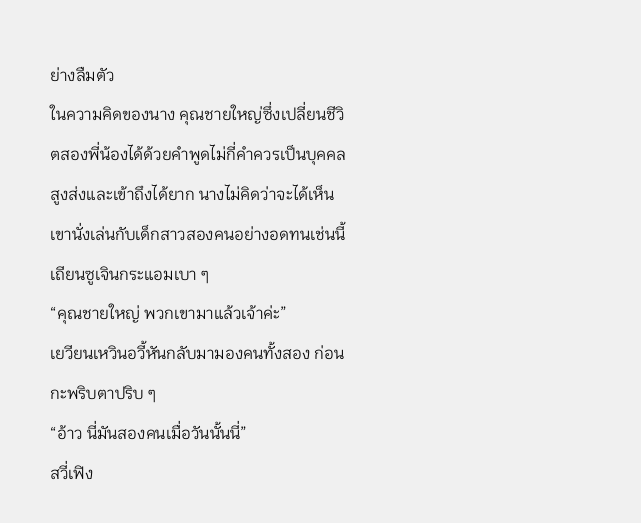ย่างลืมตัว
ในความคิดของนาง คุณชายใหญ่ซึ่งเปลี่ยนชีวิตสองพี่น้องได้ด้วยคำพูดไม่กี่คำควรเป็นบุคคลสูงส่งและเข้าถึงได้ยาก นางไม่คิดว่าจะได้เห็นเขานั่งเล่นกับเด็กสาวสองคนอย่างอดทนเช่นนี้
เถียนซูเจินกระแอมเบา ๆ
“คุณชายใหญ่ พวกเขามาแล้วเจ้าค่ะ”
เยวียนเหวินอวี้หันกลับมามองคนทั้งสอง ก่อนกะพริบตาปริบ ๆ
“อ้าว นี่มันสองคนเมื่อวันนั้นนี่”
สวี่เฟิง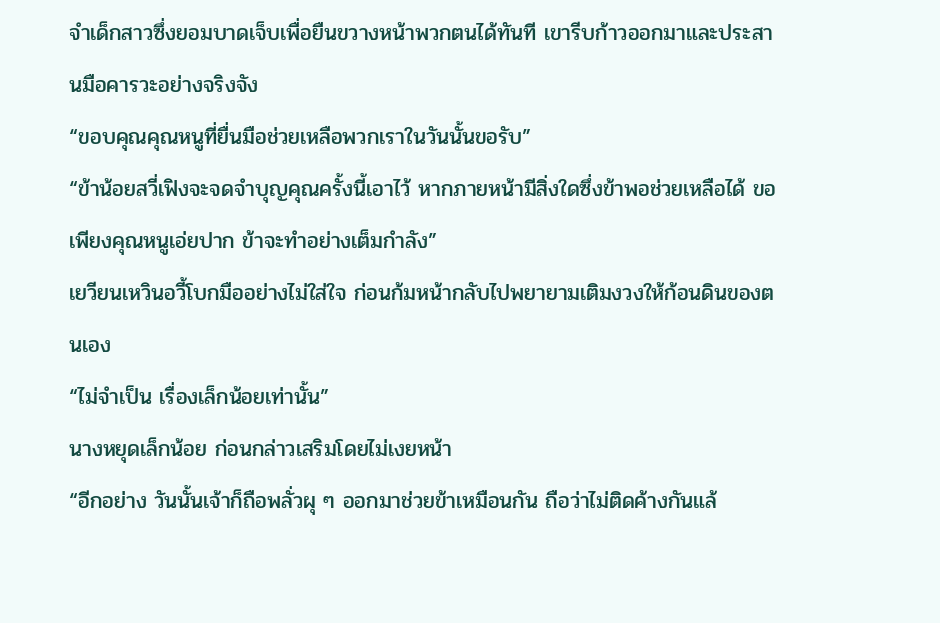จำเด็กสาวซึ่งยอมบาดเจ็บเพื่อยืนขวางหน้าพวกตนได้ทันที เขารีบก้าวออกมาและประสานมือคารวะอย่างจริงจัง
“ขอบคุณคุณหนูที่ยื่นมือช่วยเหลือพวกเราในวันนั้นขอรับ”
“ข้าน้อยสวี่เฟิงจะจดจำบุญคุณครั้งนี้เอาไว้ หากภายหน้ามีสิ่งใดซึ่งข้าพอช่วยเหลือได้ ขอเพียงคุณหนูเอ่ยปาก ข้าจะทำอย่างเต็มกำลัง”
เยวียนเหวินอวี้โบกมืออย่างไม่ใส่ใจ ก่อนก้มหน้ากลับไปพยายามเติมงวงให้ก้อนดินของตนเอง
“ไม่จำเป็น เรื่องเล็กน้อยเท่านั้น”
นางหยุดเล็กน้อย ก่อนกล่าวเสริมโดยไม่เงยหน้า
“อีกอย่าง วันนั้นเจ้าก็ถือพลั่วผุ ๆ ออกมาช่วยข้าเหมือนกัน ถือว่าไม่ติดค้างกันแล้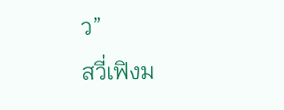ว”
สวี่เฟิงม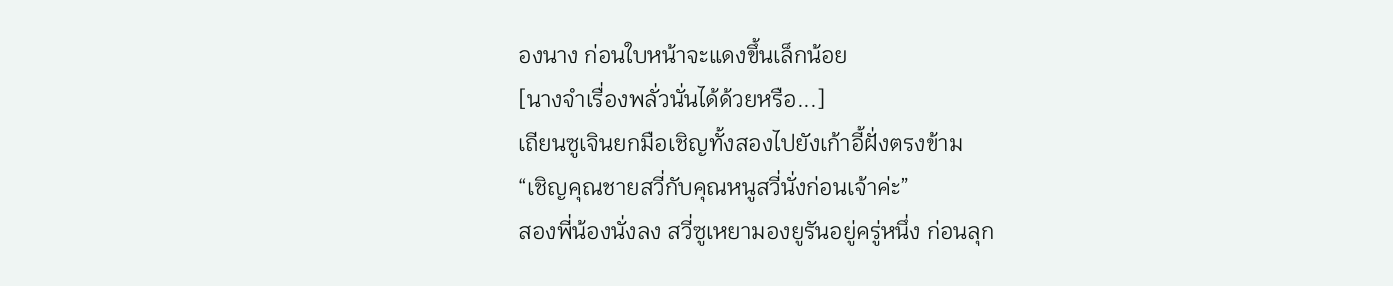องนาง ก่อนใบหน้าจะแดงขึ้นเล็กน้อย
[นางจำเรื่องพลั่วนั่นได้ด้วยหรือ...]
เถียนซูเจินยกมือเชิญทั้งสองไปยังเก้าอี้ฝั่งตรงข้าม
“เชิญคุณชายสวี่กับคุณหนูสวี่นั่งก่อนเจ้าค่ะ”
สองพี่น้องนั่งลง สวี่ซูเหยามองยูรันอยู่ครู่หนึ่ง ก่อนลุก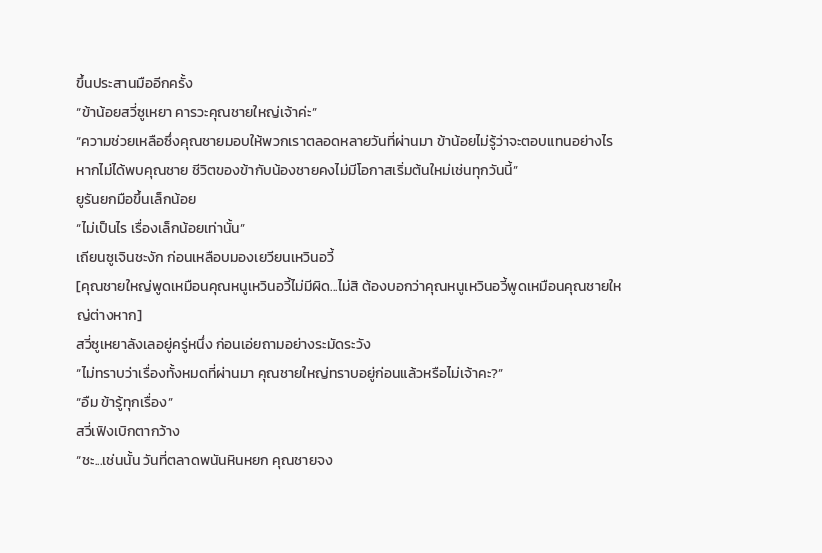ขึ้นประสานมืออีกครั้ง
“ข้าน้อยสวี่ซูเหยา คารวะคุณชายใหญ่เจ้าค่ะ”
“ความช่วยเหลือซึ่งคุณชายมอบให้พวกเราตลอดหลายวันที่ผ่านมา ข้าน้อยไม่รู้ว่าจะตอบแทนอย่างไร หากไม่ได้พบคุณชาย ชีวิตของข้ากับน้องชายคงไม่มีโอกาสเริ่มต้นใหม่เช่นทุกวันนี้”
ยูรันยกมือขึ้นเล็กน้อย
“ไม่เป็นไร เรื่องเล็กน้อยเท่านั้น”
เถียนซูเจินชะงัก ก่อนเหลือบมองเยวียนเหวินอวี้
[คุณชายใหญ่พูดเหมือนคุณหนูเหวินอวี้ไม่มีผิด...ไม่สิ ต้องบอกว่าคุณหนูเหวินอวี้พูดเหมือนคุณชายใหญ่ต่างหาก]
สวี่ซูเหยาลังเลอยู่ครู่หนึ่ง ก่อนเอ่ยถามอย่างระมัดระวัง
“ไม่ทราบว่าเรื่องทั้งหมดที่ผ่านมา คุณชายใหญ่ทราบอยู่ก่อนแล้วหรือไม่เจ้าคะ?”
“อืม ข้ารู้ทุกเรื่อง”
สวี่เฟิงเบิกตากว้าง
“ชะ...เช่นนั้น วันที่ตลาดพนันหินหยก คุณชายจง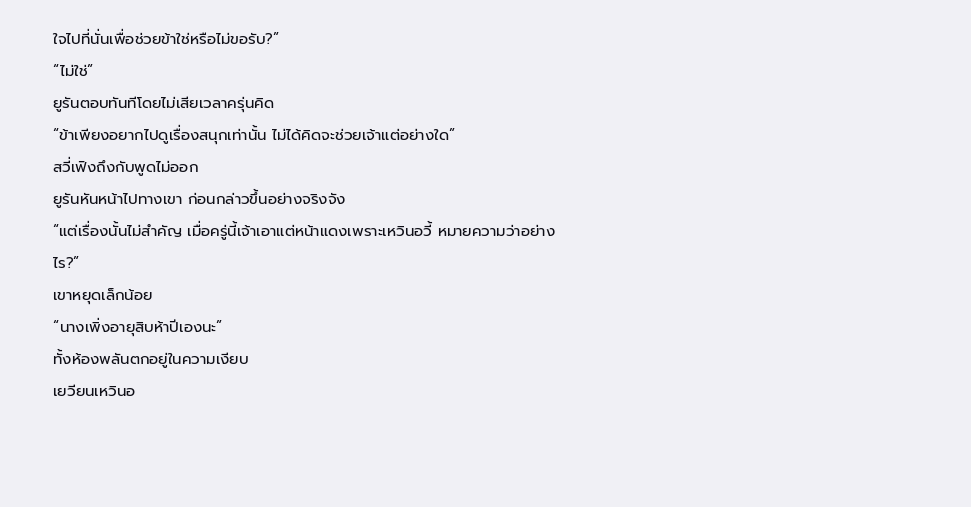ใจไปที่นั่นเพื่อช่วยข้าใช่หรือไม่ขอรับ?”
“ไม่ใช่”
ยูรันตอบทันทีโดยไม่เสียเวลาครุ่นคิด
“ข้าเพียงอยากไปดูเรื่องสนุกเท่านั้น ไม่ได้คิดจะช่วยเจ้าแต่อย่างใด”
สวี่เฟิงถึงกับพูดไม่ออก
ยูรันหันหน้าไปทางเขา ก่อนกล่าวขึ้นอย่างจริงจัง
“แต่เรื่องนั้นไม่สำคัญ เมื่อครู่นี้เจ้าเอาแต่หน้าแดงเพราะเหวินอวี้ หมายความว่าอย่างไร?”
เขาหยุดเล็กน้อย
“นางเพิ่งอายุสิบห้าปีเองนะ”
ทั้งห้องพลันตกอยู่ในความเงียบ
เยวียนเหวินอ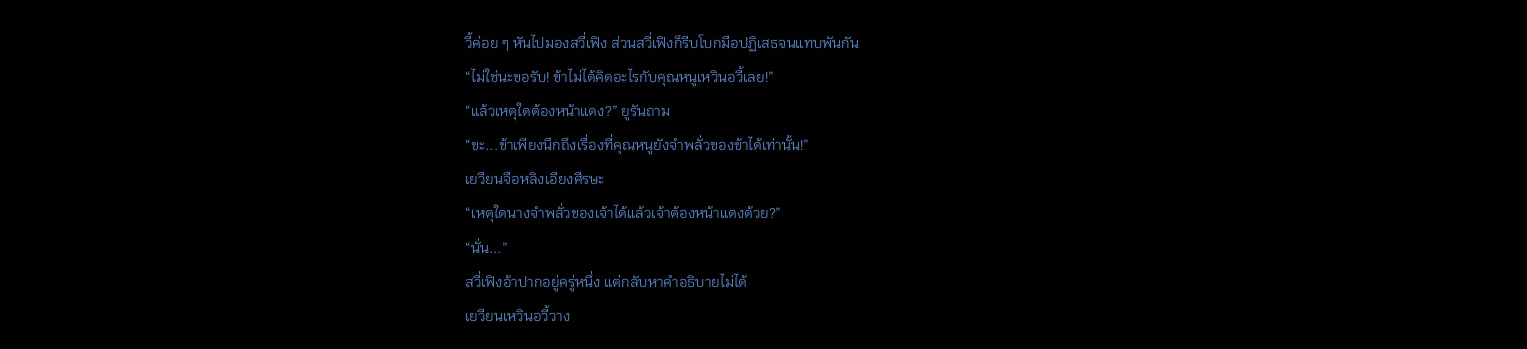วี้ค่อย ๆ หันไปมองสวี่เฟิง ส่วนสวี่เฟิงก็รีบโบกมือปฏิเสธจนแทบพันกัน
“ไม่ใช่นะขอรับ! ข้าไม่ได้คิดอะไรกับคุณหนูเหวินอวี้เลย!”
“แล้วเหตุใดต้องหน้าแดง?” ยูรันถาม
“ขะ...ข้าเพียงนึกถึงเรื่องที่คุณหนูยังจำพลั่วของข้าได้เท่านั้น!”
เยวียนจือหลิงเอียงศีรษะ
“เหตุใดนางจำพลั่วของเจ้าได้แล้วเจ้าต้องหน้าแดงด้วย?”
“นั่น...”
สวี่เฟิงอ้าปากอยู่ครู่หนึ่ง แต่กลับหาคำอธิบายไม่ได้
เยวียนเหวินอวี้วาง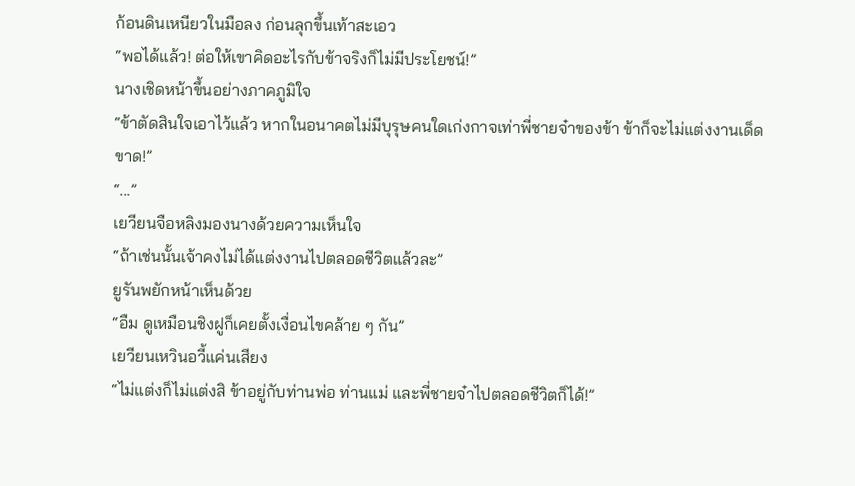ก้อนดินเหนียวในมือลง ก่อนลุกขึ้นเท้าสะเอว
“พอได้แล้ว! ต่อให้เขาคิดอะไรกับข้าจริงก็ไม่มีประโยชน์!”
นางเชิดหน้าขึ้นอย่างภาคภูมิใจ
“ข้าตัดสินใจเอาไว้แล้ว หากในอนาคตไม่มีบุรุษคนใดเก่งกาจเท่าพี่ชายจ๋าของข้า ข้าก็จะไม่แต่งงานเด็ดขาด!”
“...”
เยวียนจือหลิงมองนางด้วยความเห็นใจ
“ถ้าเช่นนั้นเจ้าคงไม่ได้แต่งงานไปตลอดชีวิตแล้วละ”
ยูรันพยักหน้าเห็นด้วย
“อืม ดูเหมือนชิงฝูก็เคยตั้งเงื่อนไขคล้าย ๆ กัน”
เยวียนเหวินอวี้แค่นเสียง
“ไม่แต่งก็ไม่แต่งสิ ข้าอยู่กับท่านพ่อ ท่านแม่ และพี่ชายจ๋าไปตลอดชีวิตก็ได้!”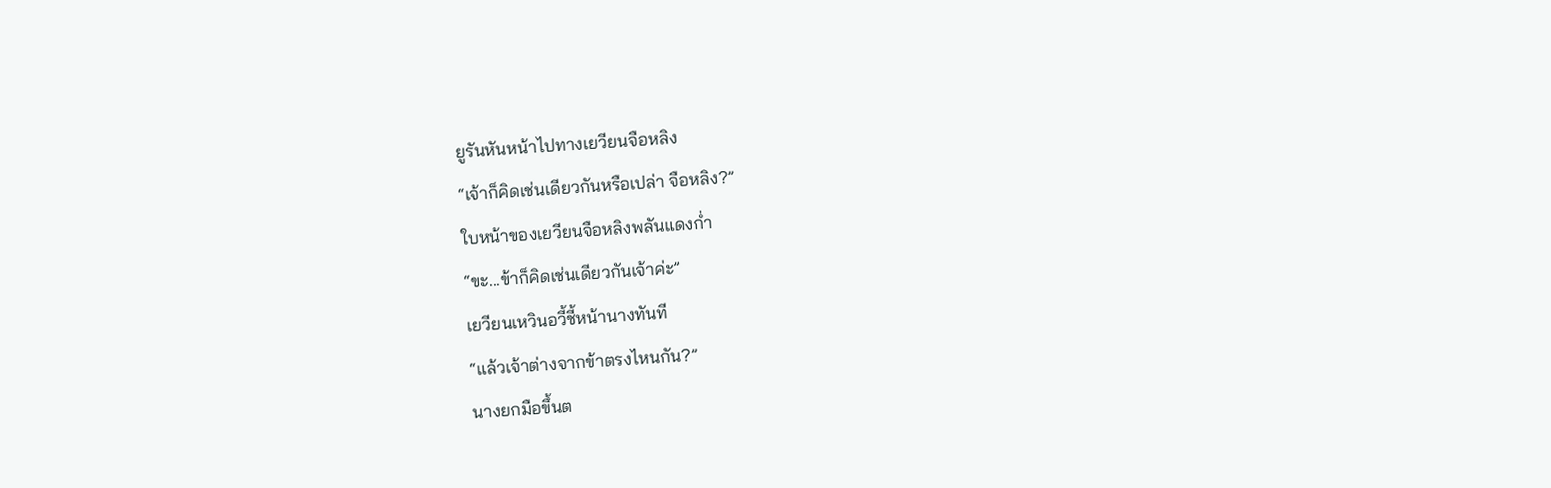ยูรันหันหน้าไปทางเยวียนจือหลิง
“เจ้าก็คิดเช่นเดียวกันหรือเปล่า จือหลิง?”
ใบหน้าของเยวียนจือหลิงพลันแดงก่ำ
“ขะ...ข้าก็คิดเช่นเดียวกันเจ้าค่ะ”
เยวียนเหวินอวี้ชี้หน้านางทันที
“แล้วเจ้าต่างจากข้าตรงไหนกัน?”
นางยกมือขึ้นต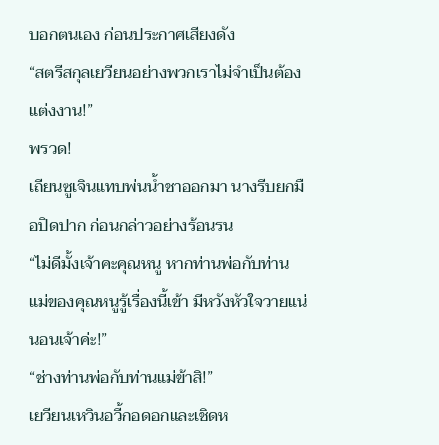บอกตนเอง ก่อนประกาศเสียงดัง
“สตรีสกุลเยวียนอย่างพวกเราไม่จำเป็นต้องแต่งงาน!”
พรวด!
เถียนซูเจินแทบพ่นน้ำชาออกมา นางรีบยกมือปิดปาก ก่อนกล่าวอย่างร้อนรน
“ไม่ดีมั้งเจ้าคะคุณหนู หากท่านพ่อกับท่านแม่ของคุณหนูรู้เรื่องนี้เข้า มีหวังหัวใจวายแน่นอนเจ้าค่ะ!”
“ช่างท่านพ่อกับท่านแม่ข้าสิ!”
เยวียนเหวินอวี้กอดอกและเชิดห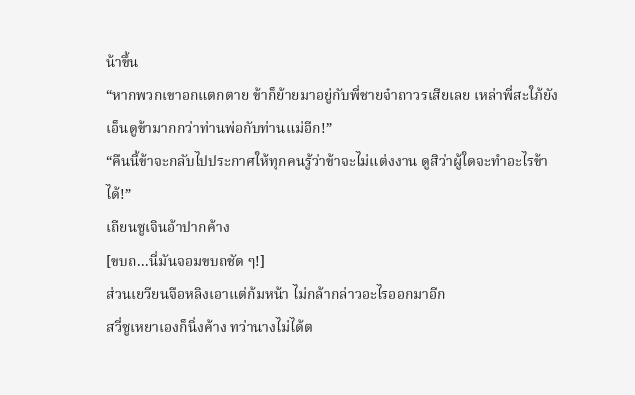น้าขึ้น
“หากพวกเขาอกแตกตาย ข้าก็ย้ายมาอยู่กับพี่ชายจ๋าถาวรเสียเลย เหล่าพี่สะใภ้ยังเอ็นดูข้ามากกว่าท่านพ่อกับท่านแม่อีก!”
“คืนนี้ข้าจะกลับไปประกาศให้ทุกคนรู้ว่าข้าจะไม่แต่งงาน ดูสิว่าผู้ใดจะทำอะไรข้าได้!”
เถียนซูเจินอ้าปากค้าง
[ขบถ...นี่มันจอมขบถชัด ๆ!]
ส่วนเยวียนจือหลิงเอาแต่ก้มหน้า ไม่กล้ากล่าวอะไรออกมาอีก
สวี่ซูเหยาเองก็นิ่งค้าง ทว่านางไม่ได้ต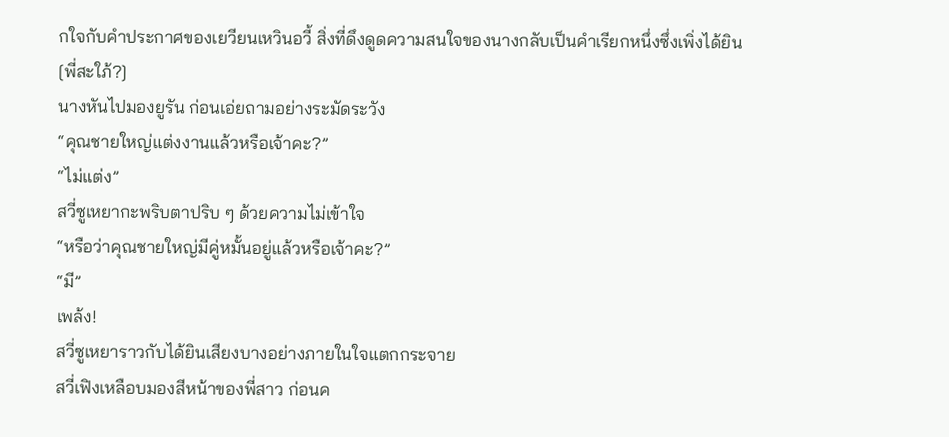กใจกับคำประกาศของเยวียนเหวินอวี้ สิ่งที่ดึงดูดความสนใจของนางกลับเป็นคำเรียกหนึ่งซึ่งเพิ่งได้ยิน
[พี่สะใภ้?]
นางหันไปมองยูรัน ก่อนเอ่ยถามอย่างระมัดระวัง
“คุณชายใหญ่แต่งงานแล้วหรือเจ้าคะ?”
“ไม่แต่ง”
สวี่ซูเหยากะพริบตาปริบ ๆ ด้วยความไม่เข้าใจ
“หรือว่าคุณชายใหญ่มีคู่หมั้นอยู่แล้วหรือเจ้าคะ?”
“มี”
เพล้ง!
สวี่ซูเหยาราวกับได้ยินเสียงบางอย่างภายในใจแตกกระจาย
สวี่เฟิงเหลือบมองสีหน้าของพี่สาว ก่อนค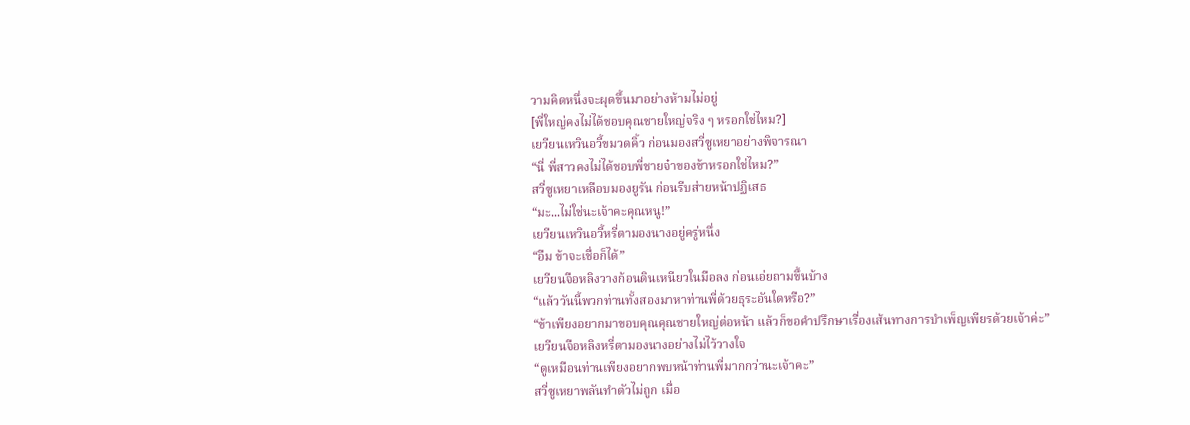วามคิดหนึ่งจะผุดขึ้นมาอย่างห้ามไม่อยู่
[พี่ใหญ่คงไม่ได้ชอบคุณชายใหญ่จริง ๆ หรอกใช่ไหม?]
เยวียนเหวินอวี้ขมวดคิ้ว ก่อนมองสวี่ซูเหยาอย่างพิจารณา
“นี่ พี่สาวคงไม่ได้ชอบพี่ชายจ๋าของข้าหรอกใช่ไหม?”
สวี่ซูเหยาเหลือบมองยูรัน ก่อนรีบส่ายหน้าปฏิเสธ
“มะ...ไม่ใช่นะเจ้าคะคุณหนู!”
เยวียนเหวินอวี้หรี่ตามองนางอยู่ครู่หนึ่ง
“อืม ข้าจะเชื่อก็ได้”
เยวียนจือหลิงวางก้อนดินเหนียวในมือลง ก่อนเอ่ยถามขึ้นบ้าง
“แล้ววันนี้พวกท่านทั้งสองมาหาท่านพี่ด้วยธุระอันใดหรือ?”
“ข้าเพียงอยากมาขอบคุณคุณชายใหญ่ต่อหน้า แล้วก็ขอคำปรึกษาเรื่องเส้นทางการบำเพ็ญเพียรด้วยเจ้าค่ะ”
เยวียนจือหลิงหรี่ตามองนางอย่างไม่ไว้วางใจ
“ดูเหมือนท่านเพียงอยากพบหน้าท่านพี่มากกว่านะเจ้าคะ”
สวี่ซูเหยาพลันทำตัวไม่ถูก เมื่อ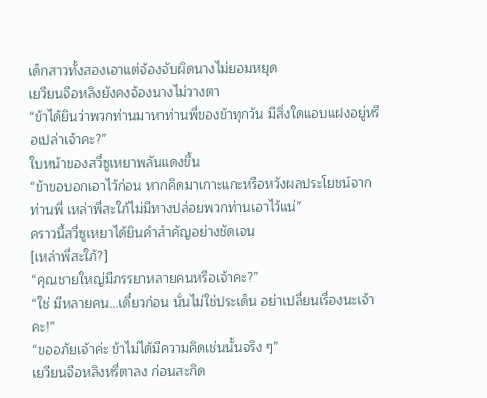เด็กสาวทั้งสองเอาแต่จ้องจับผิดนางไม่ยอมหยุด
เยวียนจือหลิงยังคงจ้องนางไม่วางตา
“ข้าได้ยินว่าพวกท่านมาหาท่านพี่ของข้าทุกวัน มีสิ่งใดแอบแฝงอยู่หรือเปล่าเจ้าคะ?”
ใบหน้าของสวี่ซูเหยาพลันแดงขึ้น
“ข้าขอบอกเอาไว้ก่อน หากคิดมาเกาะแกะหรือหวังผลประโยชน์จากท่านพี่ เหล่าพี่สะใภ้ไม่มีทางปล่อยพวกท่านเอาไว้แน่”
คราวนี้สวี่ซูเหยาได้ยินคำสำคัญอย่างชัดเจน
[เหล่าพี่สะใภ้?]
“คุณชายใหญ่มีภรรยาหลายคนหรือเจ้าคะ?”
“ใช่ มีหลายคน...เดี๋ยวก่อน นั่นไม่ใช่ประเด็น อย่าเปลี่ยนเรื่องนะเจ้าคะ!”
“ขออภัยเจ้าค่ะ ข้าไม่ได้มีความคิดเช่นนั้นจริง ๆ”
เยวียนจือหลิงหรี่ตาลง ก่อนสะกิด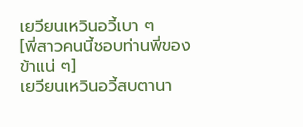เยวียนเหวินอวี้เบา ๆ
[พี่สาวคนนี้ชอบท่านพี่ของข้าแน่ ๆ]
เยวียนเหวินอวี้สบตานา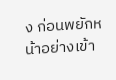ง ก่อนพยักหน้าอย่างเข้า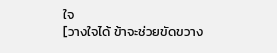ใจ
[วางใจได้ ข้าจะช่วยขัดขวาง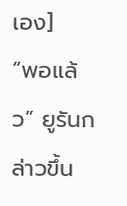เอง]
“พอแล้ว” ยูรันกล่าวขึ้น